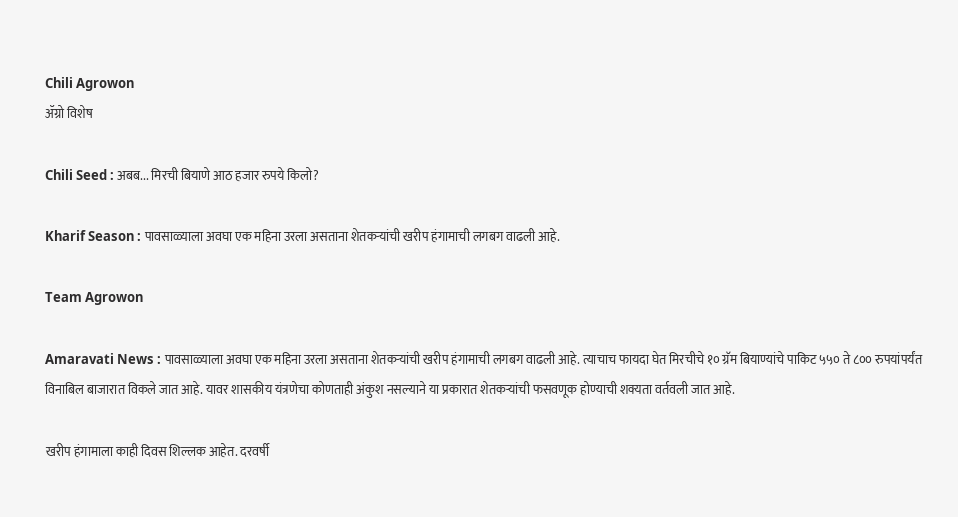Chili Agrowon
ॲग्रो विशेष

Chili Seed : अबब... मिरची बियाणे आठ हजार रुपये किलो?

Kharif Season : पावसाळ्याला अवघा एक महिना उरला असताना शेतकऱ्यांची खरीप हंगामाची लगबग वाढली आहे.

Team Agrowon

Amaravati News : पावसाळ्याला अवघा एक महिना उरला असताना शेतकऱ्यांची खरीप हंगामाची लगबग वाढली आहे. त्याचाच फायदा घेत मिरचीचे १० ग्रॅम बियाण्यांचे पाकिट ५५० ते ८०० रुपयांपर्यंत विनाबिल बाजारात विकले जात आहे. यावर शासकीय यंत्रणेचा कोणताही अंकुश नसल्याने या प्रकारात शेतकऱ्यांची फसवणूक होण्याची शक्यता वर्तवली जात आहे.

खरीप हंगामाला काही दिवस शिल्लक आहेत. दरवर्षी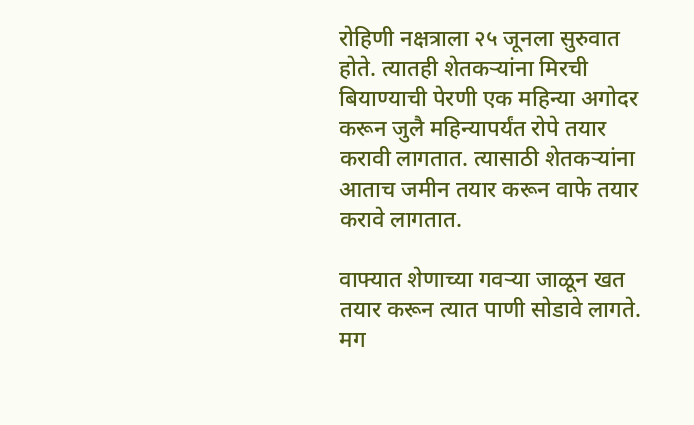रोहिणी नक्षत्राला २५ जूनला सुरुवात होते. त्यातही शेतकऱ्यांना मिरची बियाण्याची पेरणी एक महिन्या अगोदर करून जुलै महिन्यापर्यंत रोपे तयार करावी लागतात. त्यासाठी शेतकऱ्यांना आताच जमीन तयार करून वाफे तयार करावे लागतात.

वाफ्यात शेणाच्या गवऱ्या जाळून खत तयार करून त्यात पाणी सोडावे लागते. मग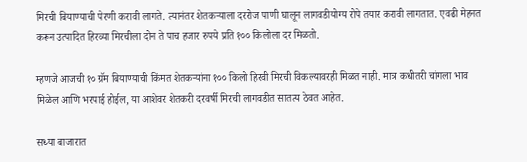मिरची बियाण्याची पेरणी करावी लागते. त्यानंतर शेतकऱ्याला दररोज पाणी घालून लागवडीयोग्य रोपे तयार करावी लागतात. एवढी मेहनत करून उत्पादित हिरव्या मिरचीला दोन ते पाच हजार रुपये प्रति १०० किलोला दर मिळतो.

म्हणजे आजची १० ग्रॅम बियाण्याची किंमत शेतकऱ्यांना १०० किलो हिरवी मिरची विकल्यावरही मिळत नाही. मात्र कधीतरी चांगला भाव मिळेल आणि भरपाई होईल, या आशेवर शेतकरी दरवर्षी मिरची लागवडीत सातत्य ठेवत आहेत.

सध्या बाजारात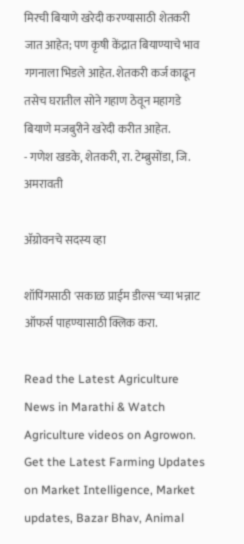मिरची बियाणे खरेदी करण्यासाठी शेतकरी जात आहेत; पण कृषी केंद्रात बियाण्याचे भाव गगनाला भिडले आहेत. शेतकरी कर्ज काढून तसेच घरातील सोने गहाण ठेवून महागडे बियाणे मजबुरीने खरेदी करीत आहेत.
- गणेश खडके, शेतकरी, रा. टेम्ब्रुसोंडा, जि. अमरावती

ॲग्रोवनचे सदस्य व्हा

शॉपिंगसाठी 'सकाळ प्राईम डील्स'च्या भन्नाट ऑफर्स पाहण्यासाठी क्लिक करा.

Read the Latest Agriculture News in Marathi & Watch Agriculture videos on Agrowon. Get the Latest Farming Updates on Market Intelligence, Market updates, Bazar Bhav, Animal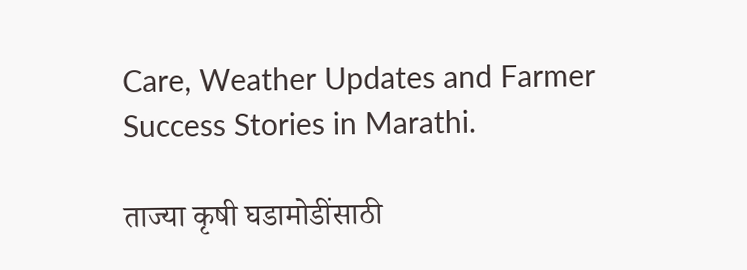Care, Weather Updates and Farmer Success Stories in Marathi.

ताज्या कृषी घडामोडींसाठी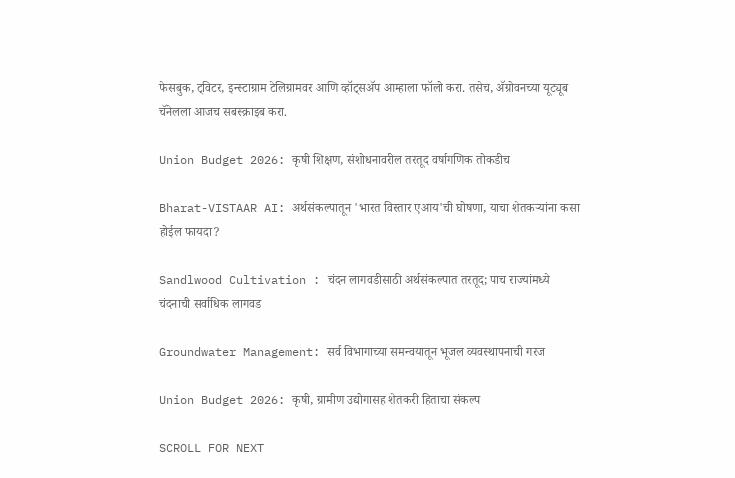फेसबुक, ट्विटर, इन्स्टाग्राम टेलिग्रामवर आणि व्हॉट्सॲप आम्हाला फॉलो करा. तसेच, ॲग्रोवनच्या यूट्यूब चॅनेलला आजच सबस्क्राइब करा.

Union Budget 2026: कृषी शिक्षण, संशोधनावरील तरतूद वर्षागणिक तोकडीच

Bharat-VISTAAR AI: अर्थसंकल्पातून 'भारत विस्तार एआय'ची घोषणा, याचा शेतकऱ्यांना कसा होईल फायदा?

Sandlwood Cultivation : चंदन लागवडीसाठी अर्थसंकल्पात तरतूद; पाच राज्यांमध्ये चंदनाची सर्वाधिक लागवड

Groundwater Management: सर्व विभागाच्या समन्वयातून भूजल व्यवस्थापनाची गरज

Union Budget 2026: कृषी, ग्रामीण उद्योगासह शेतकरी हिताचा संकल्प

SCROLL FOR NEXT